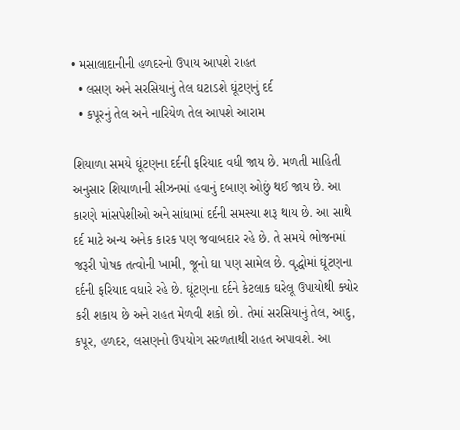• મસાલાદાનીની હળદરનો ઉપાય આપશે રાહત
  • લસણ અને સરસિયાનું તેલ ઘટાડશે ઘૂંટણનું દર્દ
  • કપૂરનું તેલ અને નારિયેળ તેલ આપશે આરામ

શિયાળા સમયે ઘૂંટણના દર્દની ફરિયાદ વધી જાય છે. મળતી માહિતી અનુસાર શિયાળાની સીઝનમાં હવાનું દબાણ ઓછું થઈ જાય છે. આ કારણે માંસપેશીઓ અને સાંધામાં દર્દની સમસ્યા શરૂ થાય છે. આ સાથે દર્દ માટે અન્ય અનેક કારક પણ જવાબદાર રહે છે. તે સમયે ભોજનમાં જરૂરી પોષક તત્વોની ખામી, જૂનો ઘા પણ સામેલ છે. વૃદ્ધોમાં ઘૂંટણના દર્દની ફરિયાદ વધારે રહે છે. ઘૂંટણના દર્દને કેટલાક ઘરેલૂ ઉપાયોથી ક્યોર કરી શકાય છે અને રાહત મેળવી શકો છો. તેમાં સરસિયાનું તેલ, આદુ, કપૂર, હળદર, લસણનો ઉપયોગ સરળતાથી રાહત અપાવશે. આ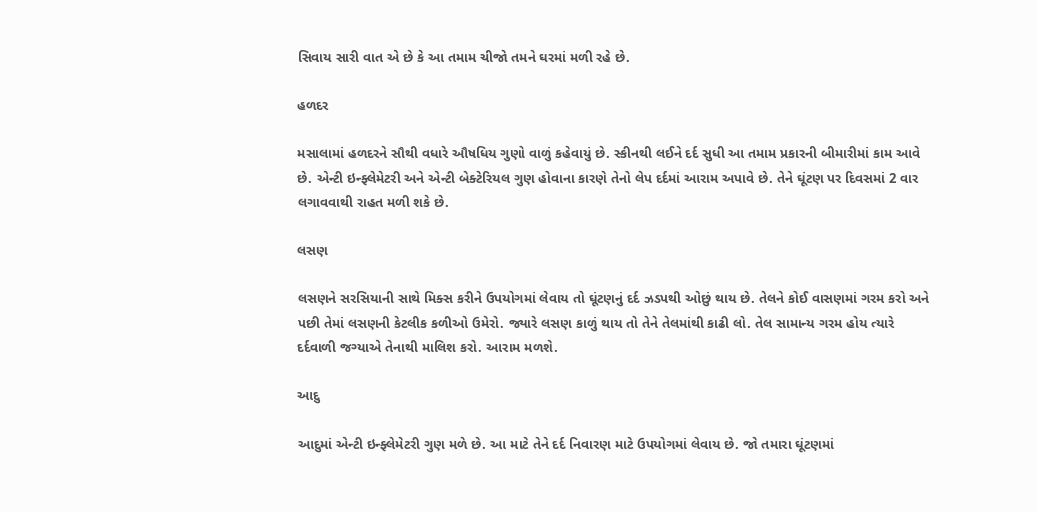સિવાય સારી વાત એ છે કે આ તમામ ચીજો તમને ઘરમાં મળી રહે છે.

હળદર

મસાલામાં હળદરને સૌથી વધારે ઔષધિય ગુણો વાળું કહેવાયું છે. સ્કીનથી લઈને દર્દ સુધી આ તમામ પ્રકારની બીમારીમાં કામ આવે છે. એન્ટી ઇન્ફ્લેમેટરી અને એન્ટી બેક્ટેરિયલ ગુણ હોવાના કારણે તેનો લેપ દર્દમાં આરામ અપાવે છે. તેને ઘૂંટણ પર દિવસમાં 2 વાર લગાવવાથી રાહત મળી શકે છે.

લસણ

લસણને સરસિયાની સાથે મિક્સ કરીને ઉપયોગમાં લેવાય તો ઘૂંટણનું દર્દ ઝડપથી ઓછું થાય છે. તેલને કોઈ વાસણમાં ગરમ કરો અને પછી તેમાં લસણની કેટલીક કળીઓ ઉમેરો. જ્યારે લસણ કાળું થાય તો તેને તેલમાંથી કાઢી લો. તેલ સામાન્ય ગરમ હોય ત્યારે દર્દવાળી જગ્યાએ તેનાથી માલિશ કરો. આરામ મળશે.

આદુ

આદુમાં એન્ટી ઇન્ફ્લેમેટરી ગુણ મળે છે. આ માટે તેને દર્દ નિવારણ માટે ઉપયોગમાં લેવાય છે. જો તમારા ઘૂંટણમાં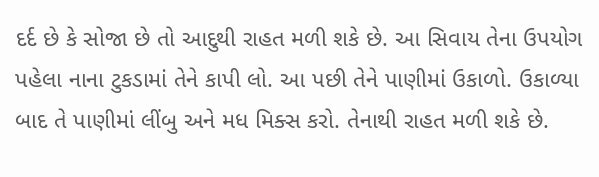દર્દ છે કે સોજા છે તો આદુથી રાહત મળી શકે છે. આ સિવાય તેના ઉપયોગ પહેલા નાના ટુકડામાં તેને કાપી લો. આ પછી તેને પાણીમાં ઉકાળો. ઉકાળ્યા બાદ તે પાણીમાં લીંબુ અને મધ મિક્સ કરો. તેનાથી રાહત મળી શકે છે.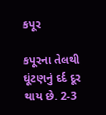કપૂર

કપૂરના તેલથી ઘૂંટણનું દર્દ દૂર થાય છે. 2-3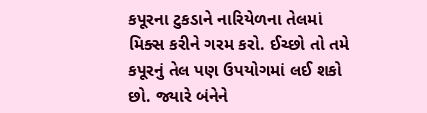કપૂરના ટુકડાને નારિયેળના તેલમાં મિક્સ કરીને ગરમ કરો. ઈચ્છો તો તમે કપૂરનું તેલ પણ ઉપયોગમાં લઈ શકો છો. જ્યારે બંનેને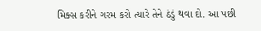મિક્સ કરીને ગરમ કરો ત્યારે તેને ઠંડું થવા દો. આ પછી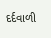દર્દવાળી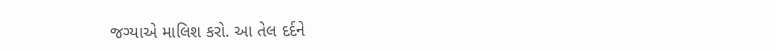જગ્યાએ માલિશ કરો. આ તેલ દર્દને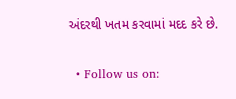અંદરથી ખતમ કરવામાં મદદ કરે છે.

  • Follow us on: